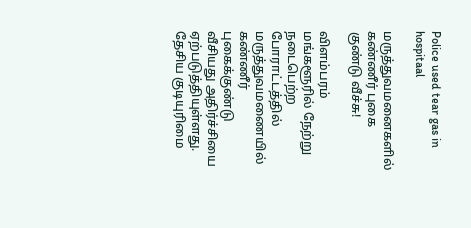Police used tear gas in hospitaal

மருத்துவமனைகளில் கண்ணீர் புகை குண்டு வீச்சு!

விளம்பரம் மங்களூரில் நேற்று நடைபெற்ற போராட்டத்தில் மருத்துவமணையில் கண்ணீர் புகைக்குண்டு வீசியது அதிர்ச்சியை ஏற்படுத்தியுள்ளது. தேசிய குடியுரிமை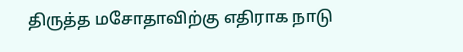திருத்த மசோதாவிற்கு எதிராக நாடு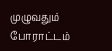முழுவதும் போராட்டம்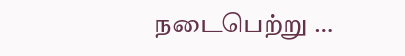நடைபெற்று …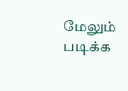மேலும் படிக்க